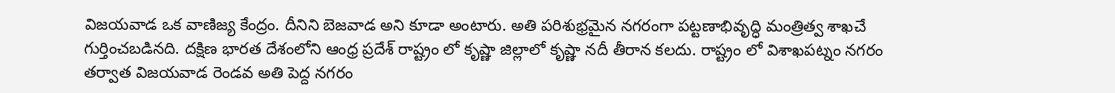విజయవాడ ఒక వాణిజ్య కేంద్రం. దీనిని బెజవాడ అని కూడా అంటారు. అతి పరిశుభ్రమైన నగరంగా పట్టణాభివృద్ధి మంత్రిత్వ శాఖచే గుర్తించబడినది. దక్షిణ భారత దేశంలోని ఆంధ్ర ప్రదేశ్ రాష్ట్రం లో కృష్ణా జిల్లాలో కృష్ణా నదీ తీరాన కలదు. రాష్ట్రం లో విశాఖపట్నం నగరం తర్వాత విజయవాడ రెండవ అతి పెద్ద నగరం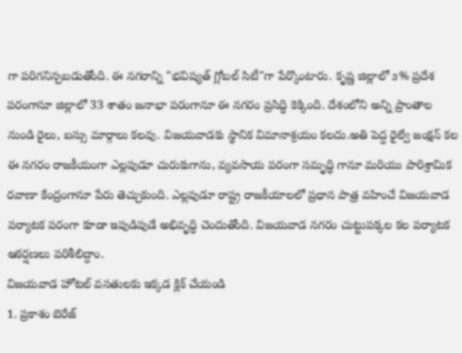గా పరిగనిన్చబడుతోంది. ఈ నగరాన్ని "భవిష్యత్ గ్లోబల్ సిటీ"గా పేర్కొంటారు. కృష్ణ జిల్లాలో ౩% ప్రదేశ పరంగానూ జిల్లాలో 33 శాతం జనాభా పరంగానూ ఈ నగరం ప్రసిద్ధి కెక్కింది. దేశంలోని అన్ని ప్రాంతాల నుండి రైలు, బస్సు మార్గాలు కలవు. విజయవాడకు స్థానిక విమానాశ్రయం కలదు.అతి పెద్ద రైల్వే జంక్షన్ కల ఈ నగరం రాజకీయంగా ఎల్లపుడూ చురుకుగాను, వ్యవసాయ పరంగా సమృద్ధి గానూ మరియు పారిశ్రామిక రవాణా కేంద్రంగానూ పేరు తెచ్చుకుంది. ఎల్లపుడూ రాష్ట్ర రాజకీయాలలో ప్రధాన పాత్ర వహించే విజయవాడ పర్యాటక పరంగా కూడా ఇపుడిపుడే అభివృద్ధి చెందుతోంది. విజయవాడ నగరం చుట్టుపక్కల కల పర్యాటక ఆకర్షణలు పరిశీలిద్దాం.
విజయవాడ హోటల్ వసతులకు ఇక్కడ క్లిక్ చేయండి
1. ప్రకాశం బెరేజ్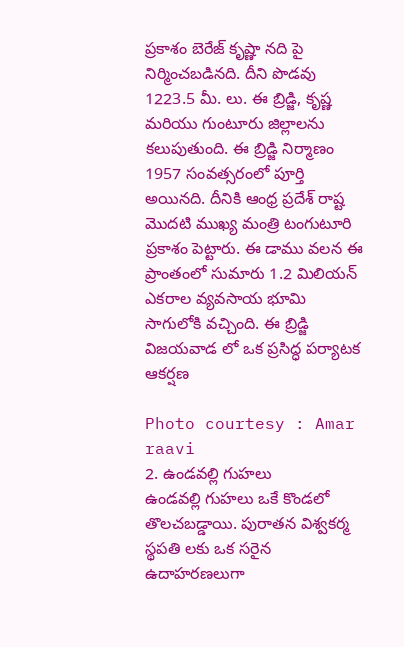ప్రకాశం బెరేజ్ కృష్ణా నది పై నిర్మించబడినది. దీని పొడవు 1223.5 మీ. లు. ఈ బ్రిడ్జి, కృష్ణ మరియు గుంటూరు జిల్లాలను కలుపుతుంది. ఈ బ్రిడ్జి నిర్మాణం 1957 సంవత్సరంలో పూర్తి అయినది. దీనికి ఆంధ్ర ప్రదేశ్ రాష్ట మొదటి ముఖ్య మంత్రి టంగుటూరి ప్రకాశం పెట్టారు. ఈ డాము వలన ఈ ప్రాంతంలో సుమారు 1.2 మిలియన్ ఎకరాల వ్యవసాయ భూమి సాగులోకి వచ్చింది. ఈ బ్రిడ్జి విజయవాడ లో ఒక ప్రసిద్ధ పర్యాటక ఆకర్షణ

Photo courtesy : Amar raavi
2. ఉండవల్లి గుహలు
ఉండవల్లి గుహలు ఒకే కొండలో తొలచబడ్డాయి. పురాతన విశ్వకర్మ స్థపతి లకు ఒక సరైన ఉదాహరణలుగా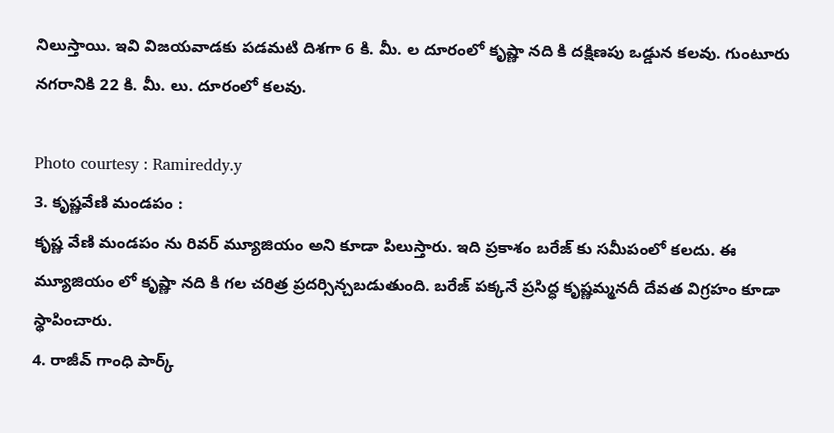నిలుస్తాయి. ఇవి విజయవాడకు పడమటి దిశగా 6 కి. మీ. ల దూరంలో కృష్ణా నది కి దక్షిణపు ఒడ్డున కలవు. గుంటూరు నగరానికి 22 కి. మీ. లు. దూరంలో కలవు.

Photo courtesy : Ramireddy.y
3. కృష్ణవేణి మండపం :
కృష్ణ వేణి మండపం ను రివర్ మ్యూజియం అని కూడా పిలుస్తారు. ఇది ప్రకాశం బరేజ్ కు సమీపంలో కలదు. ఈ మ్యూజియం లో కృష్ణా నది కి గల చరిత్ర ప్రదర్సిన్చబడుతుంది. బరేజ్ పక్కనే ప్రసిద్ధ కృష్ణమ్మనదీ దేవత విగ్రహం కూడా స్థాపించారు.
4. రాజీవ్ గాంధి పార్క్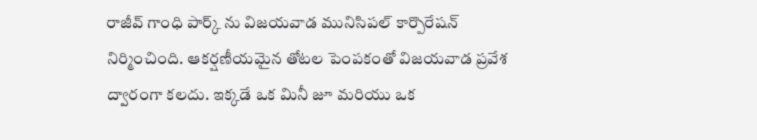రాజీవ్ గాంధి పార్క్ ను విజయవాడ మునిసిపల్ కార్పొరేషన్ నిర్మించింది. ఆకర్షణీయమైన తోటల పెంపకంతో విజయవాడ ప్రవేశ ద్వారంగా కలదు. ఇక్కడే ఒక మినీ జూ మరియు ఒక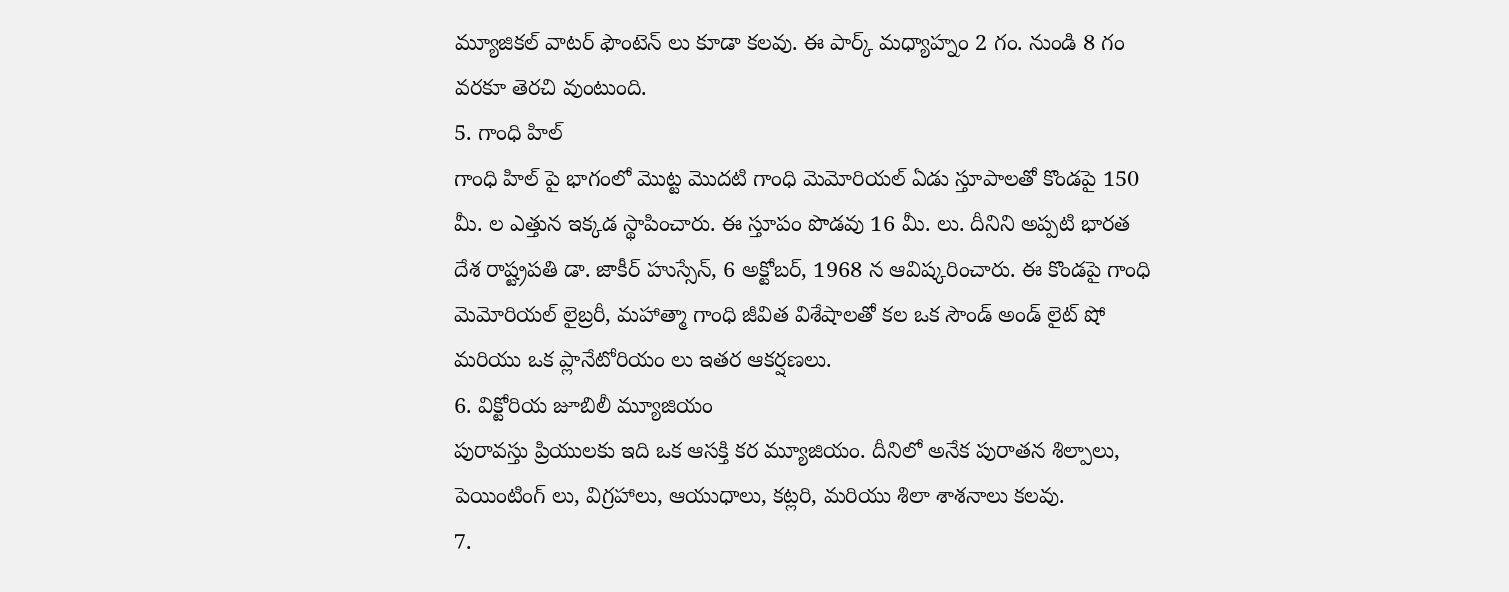మ్యూజికల్ వాటర్ ఫౌంటెన్ లు కూడా కలవు. ఈ పార్క్ మధ్యాహ్నం 2 గం. నుండి 8 గం వరకూ తెరచి వుంటుంది.
5. గాంధి హిల్
గాంధి హిల్ పై భాగంలో మొట్ట మొదటి గాంధి మెమోరియల్ ఏడు స్తూపాలతో కొండపై 150 మీ. ల ఎత్తున ఇక్కడ స్థాపించారు. ఈ స్తూపం పొడవు 16 మీ. లు. దీనిని అప్పటి భారత దేశ రాష్ట్రపతి డా. జాకీర్ హుస్సేన్, 6 అక్టోబర్, 1968 న ఆవిష్కరించారు. ఈ కొండపై గాంధి మెమోరియల్ లైబ్రరీ, మహాత్మా గాంధి జీవిత విశేషాలతో కల ఒక సౌండ్ అండ్ లైట్ షో మరియు ఒక ప్లానేటోరియం లు ఇతర ఆకర్షణలు.
6. విక్టోరియ జూబిలీ మ్యూజియం
పురావస్తు ప్రియులకు ఇది ఒక ఆసక్తి కర మ్యూజియం. దీనిలో అనేక పురాతన శిల్పాలు, పెయింటింగ్ లు, విగ్రహాలు, ఆయుధాలు, కట్లరి, మరియు శిలా శాశనాలు కలవు.
7.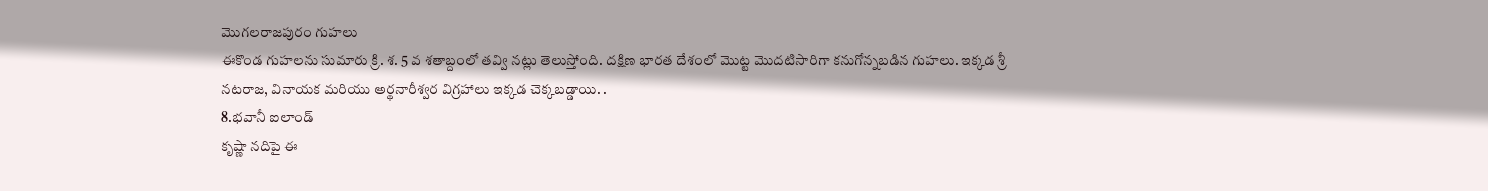మొగలరాజపురం గుహలు
ఈకొండ గుహలను సుమారు క్రి. శ. 5 వ శతాబ్దంలో తవ్వి నట్లు తెలుస్తోంది. దక్షిణ భారత దేశంలో మొట్ట మొదటిసారిగా కనుగోన్నబడిన గుహలు. ఇక్కడ శ్రీ నటరాజ, వినాయక మరియు అర్థనారీశ్వర విగ్రహాలు ఇక్కడ చెక్కబడ్డాయి. .
8.భవానీ ఐలాండ్
కృష్ణా నదిపై ఈ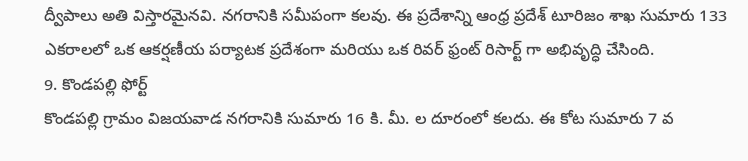ద్వీపాలు అతి విస్తారమైనవి. నగరానికి సమీపంగా కలవు. ఈ ప్రదేశాన్ని ఆంధ్ర ప్రదేశ్ టూరిజం శాఖ సుమారు 133 ఎకరాలలో ఒక ఆకర్షణీయ పర్యాటక ప్రదేశంగా మరియు ఒక రివర్ ఫ్రంట్ రిసార్ట్ గా అభివృద్ధి చేసింది.
9. కొండపల్లి ఫోర్ట్
కొండపల్లి గ్రామం విజయవాడ నగరానికి సుమారు 16 కి. మీ. ల దూరంలో కలదు. ఈ కోట సుమారు 7 వ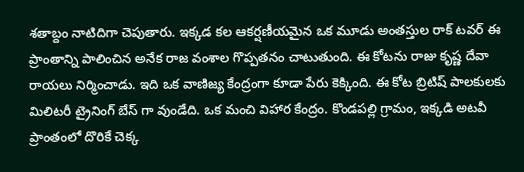శతాబ్దం నాటిదిగా చెపుతారు. ఇక్కడ కల ఆకర్షణీయమైన ఒక మూడు అంతస్తుల రాక్ టవర్ ఈ ప్రాంతాన్ని పాలించిన అనేక రాజ వంశాల గొప్పతనం చాటుతుంది. ఈ కోటను రాజు కృష్ణ దేవా రాయలు నిర్మించాడు. ఇది ఒక వాణిజ్య కేంద్రంగా కూడా పేరు కెక్కింది. ఈ కోట బ్రిటిష్ పాలకులకు మిలిటరీ ట్రైనింగ్ బేస్ గా వుండేది. ఒక మంచి విహార కేంద్రం. కొండపల్లి గ్రామం, ఇక్కడి అటవీ ప్రాంతంలో దొరికే చెక్క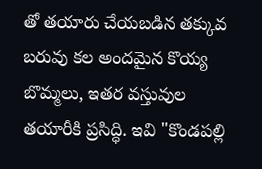తో తయారు చేయబడిన తక్కువ బరువు కల అందమైన కొయ్య బొమ్మలు, ఇతర వస్తువుల తయారీకి ప్రసిద్ధి. ఇవి "కొండపల్లి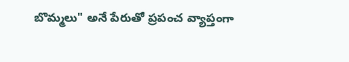బొమ్మలు" అనే పేరుతో ప్రపంచ వ్యాప్తంగా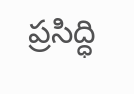ప్రసిద్ధి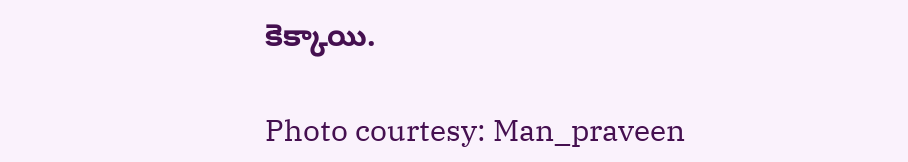కెక్కాయి.

Photo courtesy: Man_praveen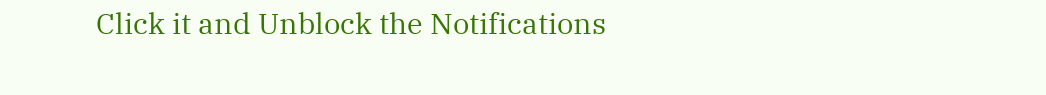Click it and Unblock the Notifications